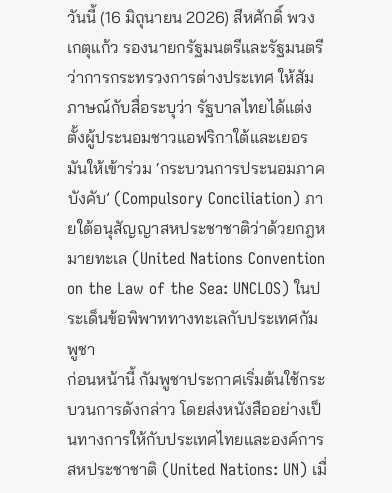วันนี้ (16 มิถุนายน 2026) สีหศักดิ์ พวงเกตุแก้ว รองนายกรัฐมนตรีและรัฐมนตรีว่าการกระทรวงการต่างประเทศ ให้สัมภาษณ์กับสื่อระบุว่า รัฐบาลไทยได้แต่งตั้งผู้ประนอมชาวแอฟริกาใต้และเยอรมันให้เข้าร่วม ‘กระบวนการประนอมภาคบังคับ’ (Compulsory Conciliation) ภายใต้อนุสัญญาสหประชาชาติว่าด้วยกฎหมายทะเล (United Nations Convention on the Law of the Sea: UNCLOS) ในประเด็นข้อพิพาททางทะเลกับประเทศกัมพูชา
ก่อนหน้านี้ กัมพูชาประกาศเริ่มต้นใช้กระบวนการดังกล่าว โดยส่งหนังสืออย่างเป็นทางการให้กับประเทศไทยและองค์การสหประชาชาติ (United Nations: UN) เมื่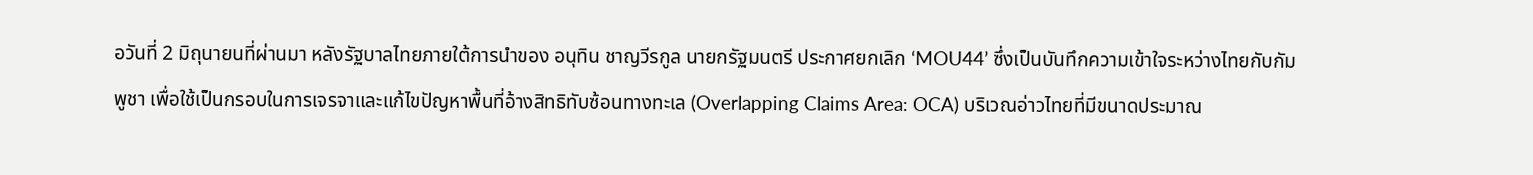อวันที่ 2 มิถุนายนที่ผ่านมา หลังรัฐบาลไทยภายใต้การนำของ อนุทิน ชาญวีรกูล นายกรัฐมนตรี ประกาศยกเลิก ‘MOU44’ ซึ่งเป็นบันทึกความเข้าใจระหว่างไทยกับกัมพูชา เพื่อใช้เป็นกรอบในการเจรจาและแก้ไขปัญหาพื้นที่อ้างสิทธิทับซ้อนทางทะเล (Overlapping Claims Area: OCA) บริเวณอ่าวไทยที่มีขนาดประมาณ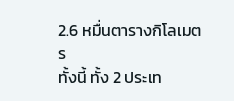2.6 หมื่นตารางกิโลเมตร
ทั้งนี้ ทั้ง 2 ประเท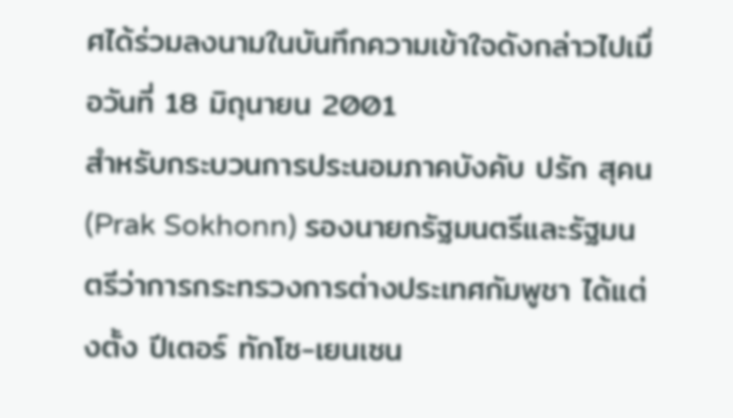ศได้ร่วมลงนามในบันทึกความเข้าใจดังกล่าวไปเมื่อวันที่ 18 มิถุนายน 2001
สำหรับกระบวนการประนอมภาคบังคับ ปรัก สุคน (Prak Sokhonn) รองนายกรัฐมนตรีและรัฐมนตรีว่าการกระทรวงการต่างประเทศกัมพูชา ได้แต่งตั้ง ปีเตอร์ ทักโซ-เยนเซน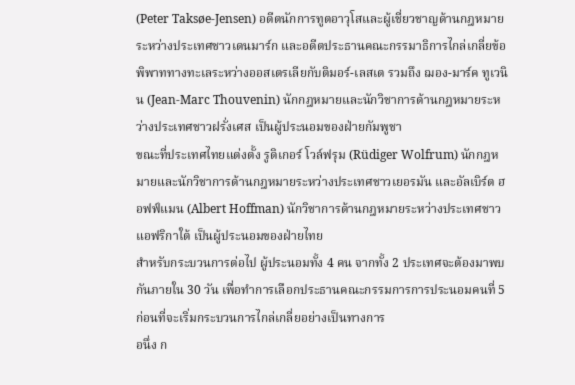(Peter Taksøe-Jensen) อดีตนักการทูตอาวุโสและผู้เชี่ยวชาญด้านกฎหมายระหว่างประเทศชาวเดนมาร์ก และอดีตประธานคณะกรรมาธิการไกล่เกลี่ยข้อพิพาททางทะเลระหว่างออสเตรเลียกับติมอร์-เลสเต รวมถึง ฌอง-มาร์ค ทูเวนิน (Jean-Marc Thouvenin) นักกฎหมายและนักวิชาการด้านกฎหมายระหว่างประเทศชาวฝรั่งเศส เป็นผู้ประนอมของฝ่ายกัมพูชา
ขณะที่ประเทศไทยแต่งตั้ง รูดิเกอร์ โวล์ฟรุม (Rüdiger Wolfrum) นักกฎหมายและนักวิชาการด้านกฎหมายระหว่างประเทศชาวเยอรมัน และอัลเบิร์ต ฮอฟฟ์แมน (Albert Hoffman) นักวิชาการด้านกฎหมายระหว่างประเทศชาวแอฟริกาใต้ เป็นผู้ประนอมของฝ่ายไทย
สำหรับกระบวนการต่อไป ผู้ประนอมทั้ง 4 คน จากทั้ง 2 ประเทศจะต้องมาพบกันภายใน 30 วัน เพื่อทำการเลือกประธานคณะกรรมการการประนอมคนที่ 5 ก่อนที่จะเริ่มกระบวนการไกล่เกลี่ยอย่างเป็นทางการ
อนึ่ง ก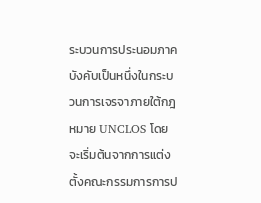ระบวนการประนอมภาคบังคับเป็นหนึ่งในกระบวนการเจรจาภายใต้กฎหมาย UNCLOS โดยจะเริ่มต้นจากการแต่งตั้งคณะกรรมการการป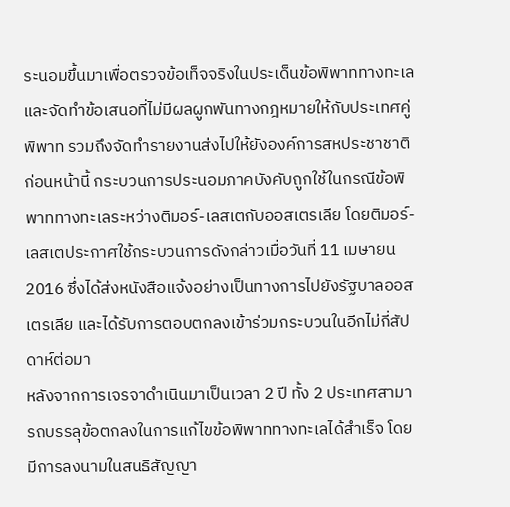ระนอมขึ้นมาเพื่อตรวจข้อเท็จจริงในประเด็นข้อพิพาททางทะเล และจัดทำข้อเสนอที่ไม่มีผลผูกพันทางกฎหมายให้กับประเทศคู่พิพาท รวมถึงจัดทำรายงานส่งไปให้ยังองค์การสหประชาชาติ
ก่อนหน้านี้ กระบวนการประนอมภาคบังคับถูกใช้ในกรณีข้อพิพาททางทะเลระหว่างติมอร์-เลสเตกับออสเตรเลีย โดยติมอร์-เลสเตประกาศใช้กระบวนการดังกล่าวเมื่อวันที่ 11 เมษายน 2016 ซึ่งได้ส่งหนังสือแจ้งอย่างเป็นทางการไปยังรัฐบาลออสเตรเลีย และได้รับการตอบตกลงเข้าร่วมกระบวนในอีกไม่กี่สัปดาห์ต่อมา
หลังจากการเจรจาดำเนินมาเป็นเวลา 2 ปี ทั้ง 2 ประเทศสามารถบรรลุข้อตกลงในการแก้ไขข้อพิพาททางทะเลได้สำเร็จ โดยมีการลงนามในสนธิสัญญา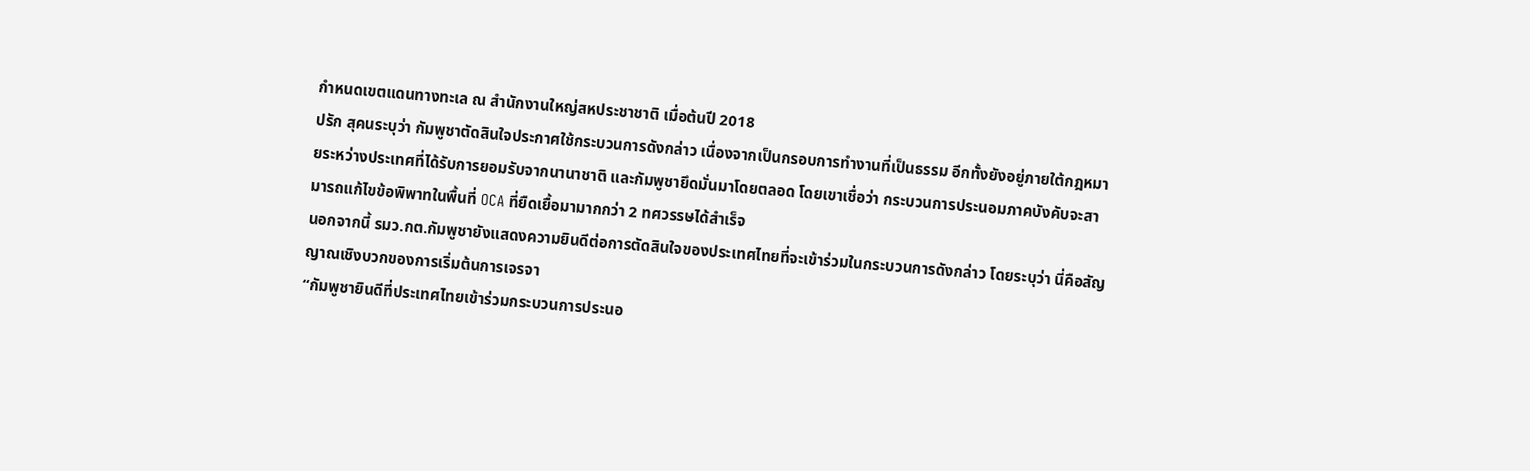กำหนดเขตแดนทางทะเล ณ สำนักงานใหญ่สหประชาชาติ เมื่อต้นปี 2018
ปรัก สุคนระบุว่า กัมพูชาตัดสินใจประกาศใช้กระบวนการดังกล่าว เนื่องจากเป็นกรอบการทำงานที่เป็นธรรม อีกทั้งยังอยู่ภายใต้กฎหมายระหว่างประเทศที่ได้รับการยอมรับจากนานาชาติ และกัมพูชายึดมั่นมาโดยตลอด โดยเขาเชื่อว่า กระบวนการประนอมภาคบังคับจะสามารถแก้ไขข้อพิพาทในพื้นที่ OCA ที่ยืดเยื้อมามากกว่า 2 ทศวรรษได้สำเร็จ
นอกจากนี้ รมว.กต.กัมพูชายังแสดงความยินดีต่อการตัดสินใจของประเทศไทยที่จะเข้าร่วมในกระบวนการดังกล่าว โดยระบุว่า นี่คือสัญญาณเชิงบวกของการเริ่มต้นการเจรจา
“กัมพูชายินดีที่ประเทศไทยเข้าร่วมกระบวนการประนอ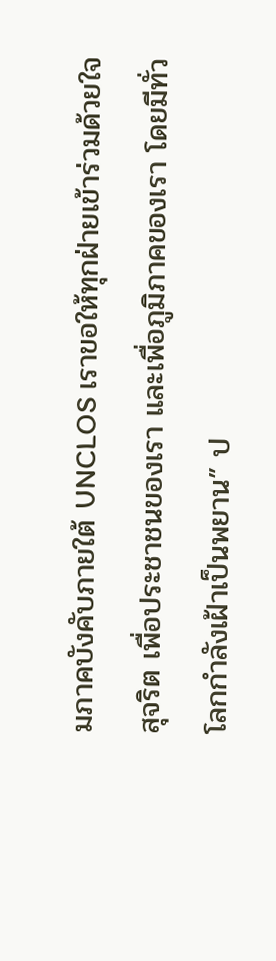มภาคบังคับภายใต้ UNCLOS เราขอให้ทุกฝ่ายเข้าร่วมด้วยใจสุจริต เพื่อประชาชนของเรา และเพื่อภูมิภาคของเรา โดยมีทั่วโลกกำลังเฝ้าเป็นพยาน” ป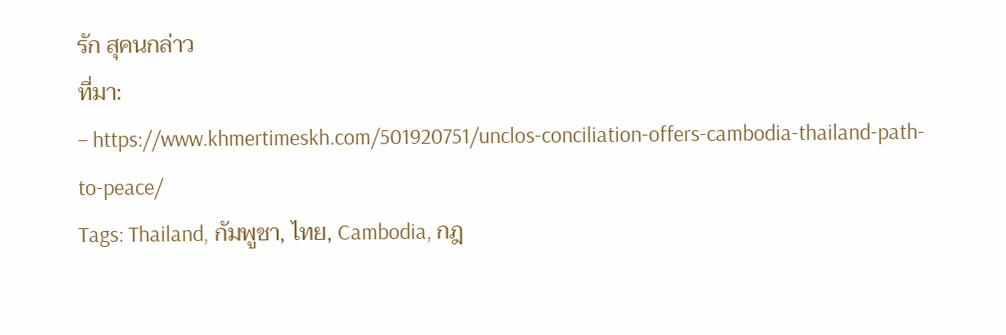รัก สุคนกล่าว
ที่มา:
– https://www.khmertimeskh.com/501920751/unclos-conciliation-offers-cambodia-thailand-path-to-peace/
Tags: Thailand, กัมพูชา, ไทย, Cambodia, กฎ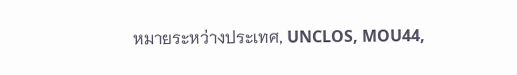หมายระหว่างประเทศ, UNCLOS, MOU44,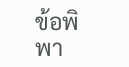ข้อพิพา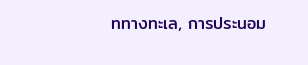ททางทะเล, การประนอม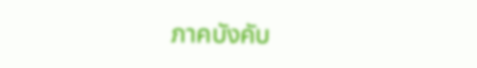ภาคบังคับ